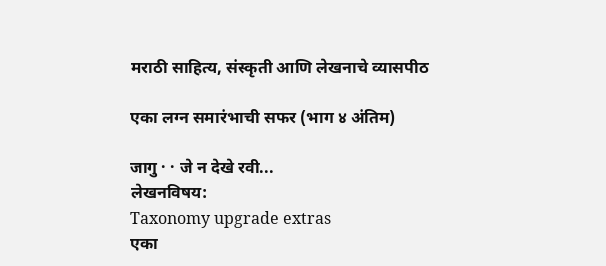मराठी साहित्य, संस्कृती आणि लेखनाचे व्यासपीठ

एका लग्न समारंभाची सफर (भाग ४ अंतिम)

जागु · · जे न देखे रवी...
लेखनविषय:
Taxonomy upgrade extras
एका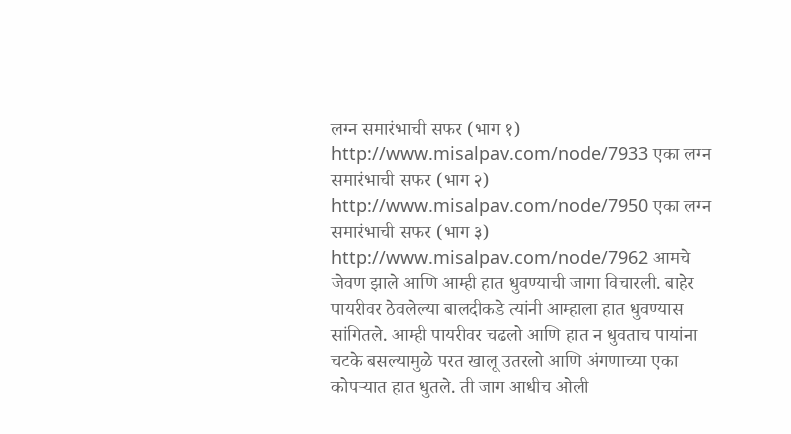लग्न समारंभाची सफर (भाग १) http://www.misalpav.com/node/7933 एका लग्न समारंभाची सफर (भाग २) http://www.misalpav.com/node/7950 एका लग्न समारंभाची सफर (भाग ३) http://www.misalpav.com/node/7962 आमचे जेवण झाले आणि आम्ही हात धुवण्याची जागा विचारली. बाहेर पायरीवर ठेवलेल्या बालदीकडे त्यांनी आम्हाला हात धुवण्यास सांगितले. आम्ही पायरीवर चढलो आणि हात न धुवताच पायांना चटके बसल्यामुळे परत खालू उतरलो आणि अंगणाच्या एका कोपर्‍यात हात धुतले. ती जाग आधीच ओली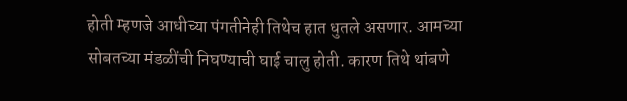होती म्हणजे आधीच्या पंगतीनेही तिथेच हात धुतले असणार. आमच्या सोबतच्या मंडळींची निघण्याची घाई चालु होती. कारण तिथे थांबणे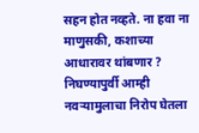सहन होत नव्हते. ना हवा ना माणुसकी, कशाच्या आधारावर थांबणार ? निघण्यापुर्वी आम्ही नवर्‍यामुलाचा निरोप घेतला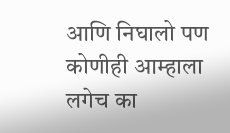आणि निघालो पण कोणीही आम्हाला लगेच का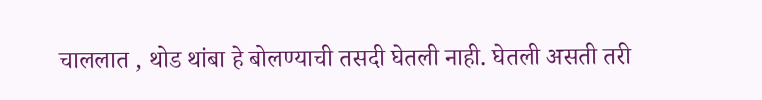चाललात , थोड थांबा हे बोलण्याची तसदी घेतली नाही. घेतली असती तरी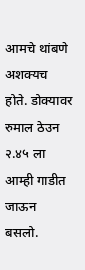आमचे थांबणे अशक्यच होते. डोक्यावर रुमाल ठेउन २.४५ ला आम्ही गाडीत जाऊन बसलो.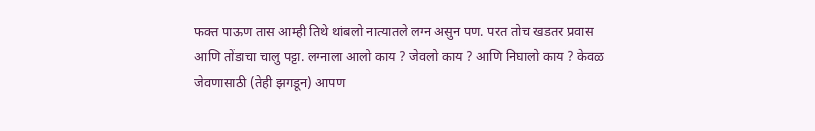फक्त पाऊण तास आम्ही तिथे थांबलो नात्यातले लग्न असुन पण. परत तोच खडतर प्रवास आणि तोंडाचा चालु पट्टा. लग्नाला आलो काय ? जेवलो काय ? आणि निघालो काय ? केवळ जेवणासाठी (तेही झगडून) आपण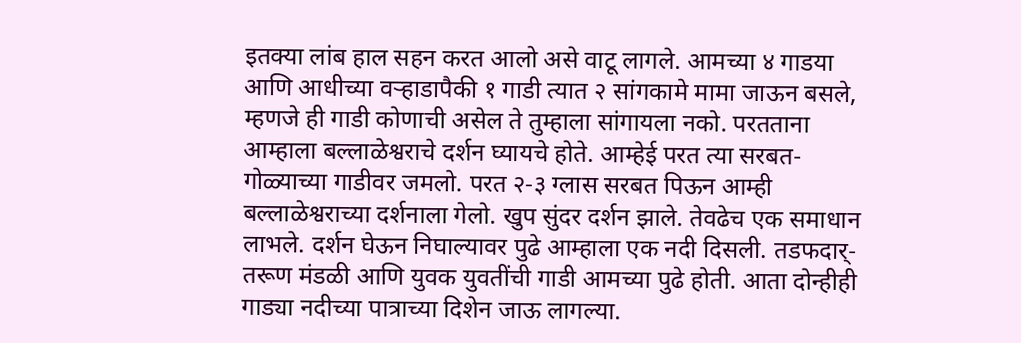इतक्या लांब हाल सहन करत आलो असे वाटू लागले. आमच्या ४ गाडया आणि आधीच्या वर्‍हाडापैकी १ गाडी त्यात २ सांगकामे मामा जाऊन बसले, म्हणजे ही गाडी कोणाची असेल ते तुम्हाला सांगायला नको. परतताना आम्हाला बल्लाळेश्वराचे दर्शन घ्यायचे होते. आम्हेई परत त्या सरबत-गोळ्याच्या गाडीवर जमलो. परत २-३ ग्लास सरबत पिऊन आम्ही बल्लाळेश्वराच्या दर्शनाला गेलो. खुप सुंदर दर्शन झाले. तेवढेच एक समाधान लाभले. दर्शन घेऊन निघाल्यावर पुढे आम्हाला एक नदी दिसली. तडफदार्-तरूण मंडळी आणि युवक युवतींची गाडी आमच्या पुढे होती. आता दोन्हीही गाड्या नदीच्या पात्राच्या दिशेन जाऊ लागल्या.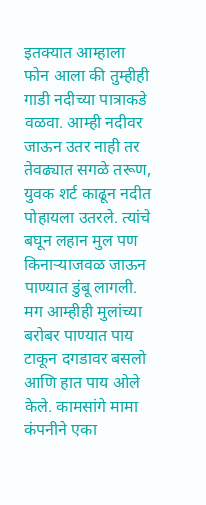इतक्यात आम्हाला फोन आला की तुम्हीही गाडी नदीच्या पात्राकडे वळवा. आम्ही नदीवर जाऊन उतर नाही तर तेवढ्यात सगळे तरूण, युवक शर्ट काढून नदीत पोहायला उतरले. त्यांचे बघून लहान मुल पण किनार्‍याजवळ जाऊन पाण्यात डुंबू लागली. मग आम्हीही मुलांच्या बरोबर पाण्यात पाय टाकून दगडावर बसलो आणि हात पाय ओले केले. कामसांगे मामा कंपनीने एका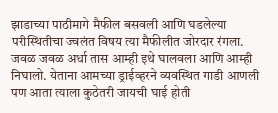झाडाच्या पाठीमागे मैफील बसवली आणि घडलेल्या परीस्थितीचा ज्वलंत विषय त्या मैफीलीत जोरदार रंगला. जवळ जवळ अर्धा तास आम्ही इथे घालवला आणि आम्ही निघालो. येताना आमच्या ड्राईव्हरने व्यवस्थित गाडी आणली पण आता त्याला कुठेतरी जायची घाई होती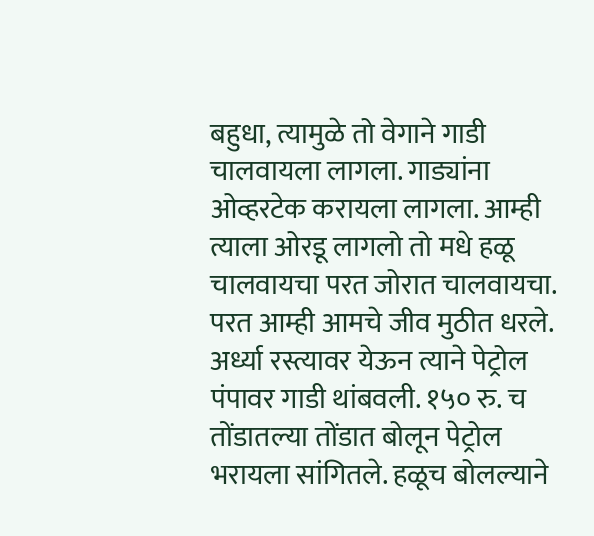बहुधा, त्यामुळे तो वेगाने गाडी चालवायला लागला. गाड्यांना ओव्हरटेक करायला लागला. आम्ही त्याला ओरडू लागलो तो मधे हळू चालवायचा परत जोरात चालवायचा. परत आम्ही आमचे जीव मुठीत धरले. अर्ध्या रस्त्यावर येऊन त्याने पेट्रोल पंपावर गाडी थांबवली. १५० रु. च तोंडातल्या तोंडात बोलून पेट्रोल भरायला सांगितले. हळूच बोलल्याने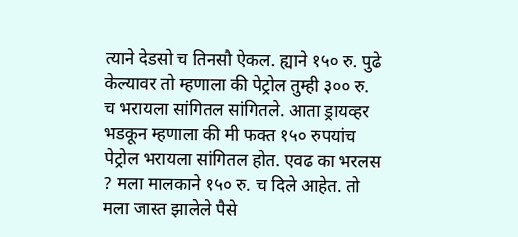त्याने देडसो च तिनसौ ऐकल. ह्याने १५० रु. पुढे केल्यावर तो म्हणाला की पेट्रोल तुम्ही ३०० रु. च भरायला सांगितल सांगितले. आता ड्रायव्हर भडकून म्हणाला की मी फक्त १५० रुपयांच पेट्रोल भरायला सांगितल होत. एवढ का भरलस ? मला मालकाने १५० रु. च दिले आहेत. तो मला जास्त झालेले पैसे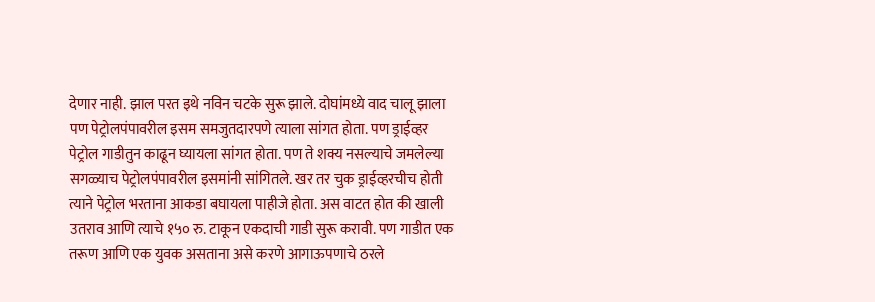देणार नाही. झाल परत इथे नविन चटके सुरू झाले. दोघांमध्ये वाद चालू झाला पण पेट्रोलपंपावरील इसम समजुतदारपणे त्याला सांगत होता. पण ड्राईव्हर पेट्रोल गाडीतुन काढून घ्यायला सांगत होता. पण ते शक्य नसल्याचे जमलेल्या सगळ्याच पेट्रोलपंपावरील इसमांनी सांगितले. खर तर चुक ड्राईव्हरचीच होती त्याने पेट्रोल भरताना आकडा बघायला पाहीजे होता. अस वाटत होत की खाली उतराव आणि त्याचे १५० रु. टाकून एकदाची गाडी सुरू करावी. पण गाडीत एक तरूण आणि एक युवक असताना असे करणे आगाऊपणाचे ठरले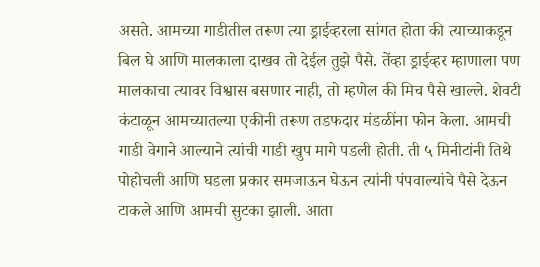असते. आमच्या गाडीतील तरूण त्या ड्राईव्हरला सांगत होता की त्याच्याकडून बिल घे आणि मालकाला दाखव तो देईल तुझे पैसे. तेंव्हा ड्राईव्हर म्हाणाला पण मालकाचा त्यावर विश्वास बसणार नाही, तो म्हणेल की मिच पैसे खाल्ले. शेवटी कंटाळून आमच्यातल्या एकीनी तरूण तडफदार मंडळींना फोन केला. आमची गाडी वेगाने आल्याने त्यांची गाडी खुप मागे पडली होती. ती ५ मिनीटांनी तिथे पोहोचली आणि घडला प्रकार समजाऊन घेऊन त्यांनी पंपवाल्यांचे पैसे देऊन टाकले आणि आमची सुटका झाली. आता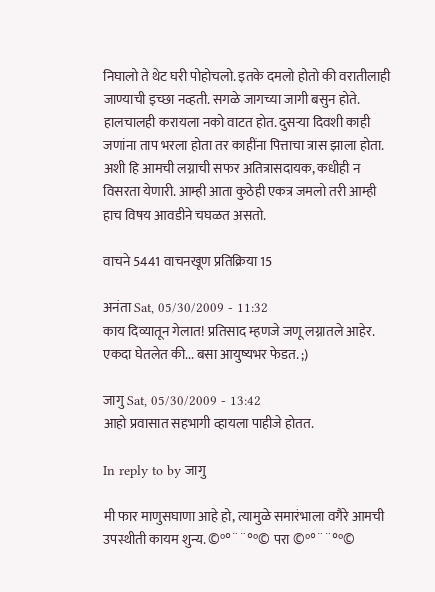निघालो ते थेट घरी पोहोचलो. इतके दमलो होतो की वरातीलाही जाण्याची इच्छा नव्हती. सगळे जागच्या जागी बसुन होते. हालचालही करायला नको वाटत होत. दुसर्‍या दिवशी काही जणांना ताप भरला होता तर काहींना पित्ताचा त्रास झाला होता. अशी हि आमची लग्नाची सफर अतित्रासदायक, कधीही न विसरता येणारी. आम्ही आता कुठेही एकत्र जमलो तरी आम्ही हाच विषय आवडीने चघळत असतो.

वाचने 5441 वाचनखूण प्रतिक्रिया 15

अनंता Sat, 05/30/2009 - 11:32
काय दिव्यातून गेलात! प्रतिसाद म्हणजे जणू लग्नातले आहेर. एकदा घेतलेत की... बसा आयुष्यभर फेडत. ;)

जागु Sat, 05/30/2009 - 13:42
आहो प्रवासात सहभागी व्हायला पाहीजे होतत.

In reply to by जागु

मी फार माणुसघाणा आहे हो, त्यामुळे समारंभाला वगैरे आमची उपस्थीती कायम शुन्य. ©º°¨¨°º© परा ©º°¨¨°º©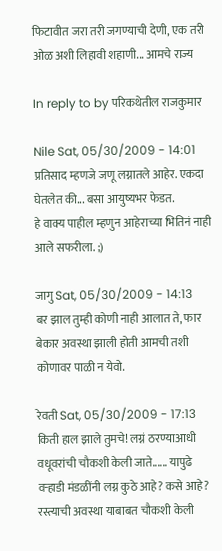फिटावीत जरा तरी जगण्याची देणी, एक तरी ओळ अशी लिहावी शहाणी... आमचे राज्य

In reply to by परिकथेतील राजकुमार

Nile Sat, 05/30/2009 - 14:01
प्रतिसाद म्हणजे जणू लग्नातले आहेर. एकदा घेतलेत की... बसा आयुष्यभर फेडत.
हे वाक्य पाहील म्हणुन आहेराच्या भितिनं नाही आले सफरीला. ;)

जागु Sat, 05/30/2009 - 14:13
बर झाल तुम्ही कोणी नाही आलात ते, फार बेकार अवस्था झाली होती आमची तशी कोणावर पाळी न येवो.

रेवती Sat, 05/30/2009 - 17:13
किती हाल झाले तुमचे! लग्नं ठरण्याआधी वधूवरांची चौकशी केली जाते...... यापुढे वर्‍हाडी मंडळींनी लग्न कुठे आहे? कसे आहे? रस्त्याची अवस्था याबाबत चौकशी केली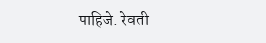पाहिजे. रेवती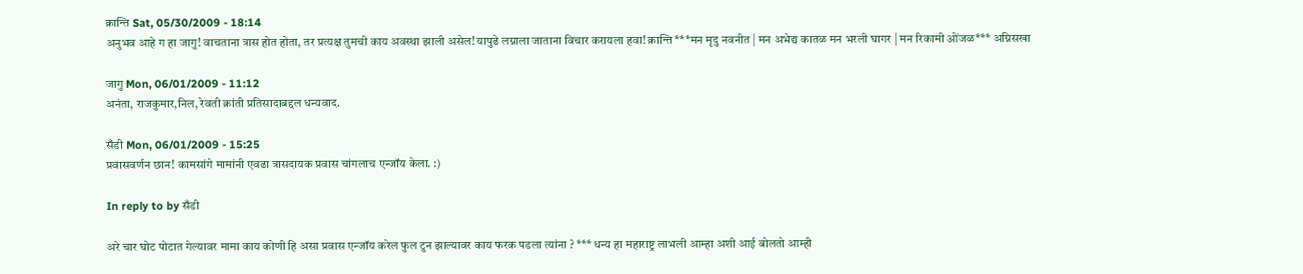क्रान्ति Sat, 05/30/2009 - 18:14
अनुभव आहे ग हा जागु! वाचताना त्रास होत होता, तर प्रत्यक्ष तुमची काय अवस्था झाली असेल! यापुढे लग्नाला जाताना विचार करायला हवा! क्रान्ति ***मन मृदु नवनीत | मन अभेद्य कातळ मन भरली घागर | मन रिकामी ओंजळ*** अग्निसखा

जागु Mon, 06/01/2009 - 11:12
अनंता, राजकुमार,निल, रेवती क्रांती प्रतिसादाबद्दल धन्यवाद.

सँडी Mon, 06/01/2009 - 15:25
प्रवासवर्णन छान! कामसांगे मामांनी एवढा त्रासदायक प्रवास चांगलाच एन्जॉय केला. :)

In reply to by सँडी

अरे चार घोट पोटात गेल्यावर मामा काय कोणी हि असा प्रवास एन्जॉय करेल फुल टुन झाल्यावर काय फरक पडला त्यांना ? *** धन्य हा महाराष्ट्र लाभली आम्हा अशी आई बोलतो आम्ही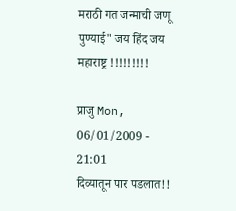मराठी गत जन्माची जणू पुण्याई" जय हिंद जय महाराष्ट्र !!!!!!!!!

प्राजु Mon, 06/01/2009 - 21:01
दिव्यातून पार पडलात!!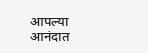आपल्या आनंदात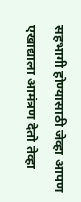सहभागी होण्यासाठी जेव्हा आपण एखाद्याला आमंत्रण देतो तेव्हा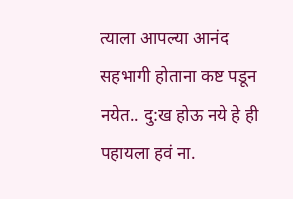त्याला आपल्या आनंद सहभागी होताना कष्ट पडून नयेत.. दु:ख होऊ नये हे ही पहायला हवं ना.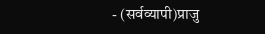- (सर्वव्यापी)प्राजु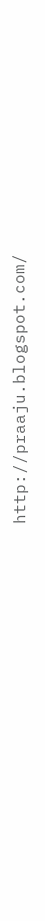http://praaju.blogspot.com/